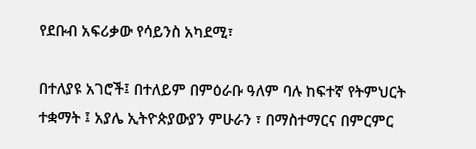የደቡብ አፍሪቃው የሳይንስ አካደሚ፣

በተለያዩ አገሮች፤ በተለይም በምዕራቡ ዓለም ባሉ ከፍተኛ የትምህርት ተቋማት ፤ አያሌ ኢትዮጵያውያን ምሁራን ፣ በማስተማርና በምርምር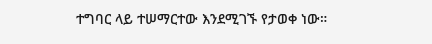ተግባር ላይ ተሠማርተው እንደሚገኙ የታወቀ ነው።